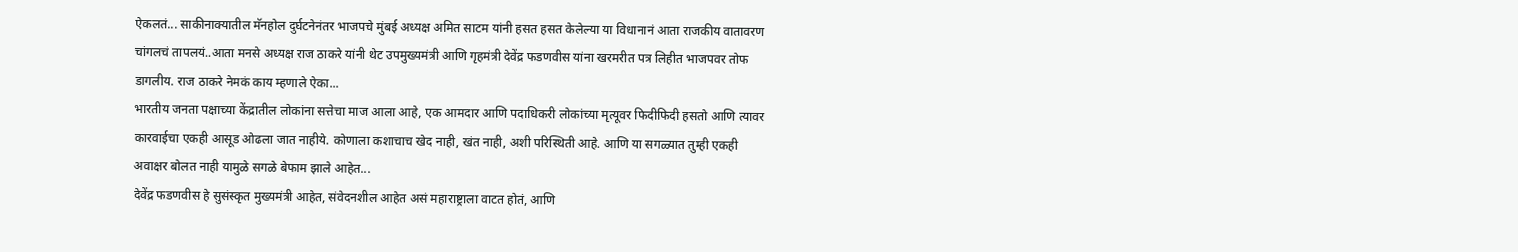ऐकलतं... साकीनाक्यातील मॅनहोल दुर्घटनेनंतर भाजपचे मुंबई अध्यक्ष अमित साटम यांनी हसत हसत केलेल्या या विधानानं आता राजकीय वातावरण चांगलचं तापलयं..आता मनसे अध्यक्ष राज ठाकरे यांनी थेट उपमुख्यमंत्री आणि गृहमंत्री देवेंद्र फडणवीस यांना खरमरीत पत्र लिहीत भाजपवर तोफ डागलीय. राज ठाकरे नेमकं काय म्हणाले ऐका...
भारतीय जनता पक्षाच्या केंद्रातील लोकांना सत्तेचा माज आला आहे, एक आमदार आणि पदाधिकरी लोकांच्या मृत्यूवर फिदीफिदी हसतो आणि त्यावर कारवाईचा एकही आसूड ओढला जात नाहीये. कोणाला कशाचाच खेद नाही, खंत नाही, अशी परिस्थिती आहे. आणि या सगळ्यात तुम्ही एकही अवाक्षर बोलत नाही यामुळे सगळे बेफाम झाले आहेत...
देवेंद्र फडणवीस हे सुसंस्कृत मुख्यमंत्री आहेत, संवेदनशील आहेत असं महाराष्ट्राला वाटत होतं, आणि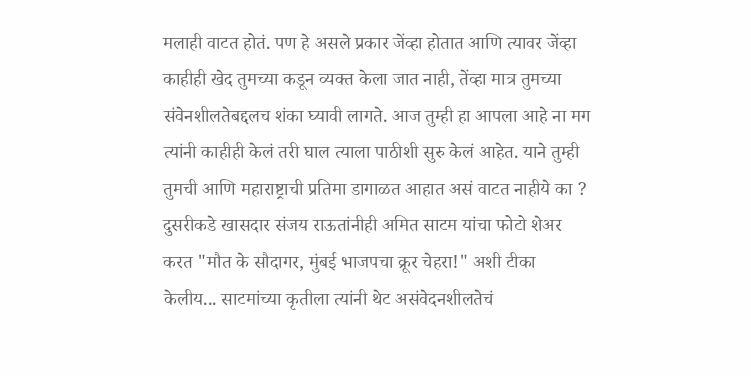मलाही वाटत होतं. पण हे असले प्रकार जेंव्हा होतात आणि त्यावर जेंव्हा काहीही खेद तुमच्या कडून व्यक्त केला जात नाही, तेंव्हा मात्र तुमच्या संवेनशीलतेबद्दलच शंका घ्यावी लागते. आज तुम्ही हा आपला आहे ना मग त्यांनी काहीही केलं तरी घाल त्याला पाठीशी सुरु केलं आहेत. याने तुम्ही तुमची आणि महाराष्ट्राची प्रतिमा डागाळत आहात असं वाटत नाहीये का ?
दुसरीकडे खासदार संजय राऊतांनीही अमित साटम यांचा फोटो शेअर करत "मौत के सौदागर, मुंबई भाजपचा क्रूर चेहरा!" अशी टीका केलीय... साटमांच्या कृतीला त्यांनी थेट असंवेदनशीलतेचं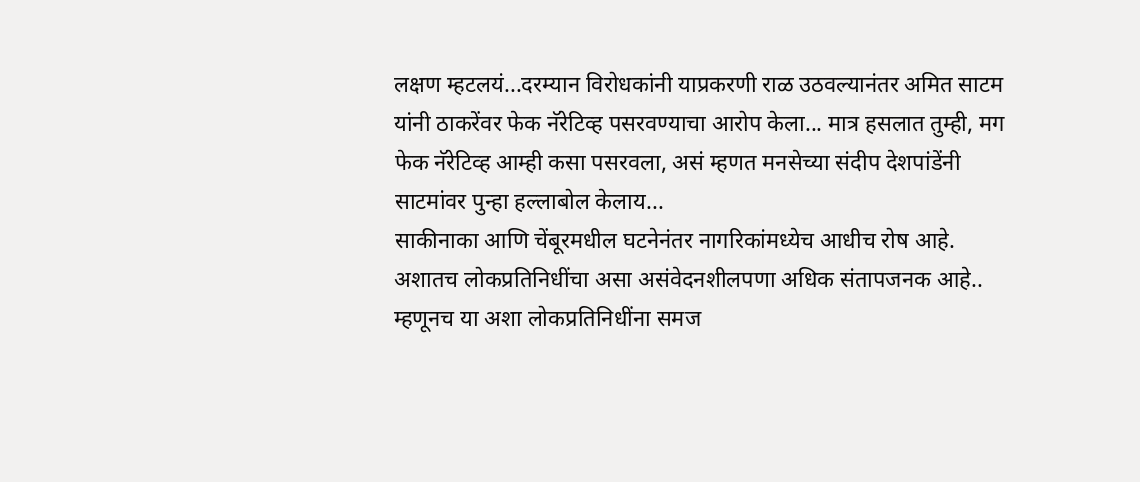लक्षण म्हटलयं...दरम्यान विरोधकांनी याप्रकरणी राळ उठवल्यानंतर अमित साटम यांनी ठाकरेंवर फेक नॅरेटिव्ह पसरवण्याचा आरोप केला... मात्र हसलात तुम्ही, मग फेक नॅरेटिव्ह आम्ही कसा पसरवला, असं म्हणत मनसेच्या संदीप देशपांडेंनी साटमांवर पुन्हा हल्लाबोल केलाय...
साकीनाका आणि चेंबूरमधील घटनेनंतर नागरिकांमध्येच आधीच रोष आहे. अशातच लोकप्रतिनिधींचा असा असंवेदनशीलपणा अधिक संतापजनक आहे.. म्हणूनच या अशा लोकप्रतिनिधींना समज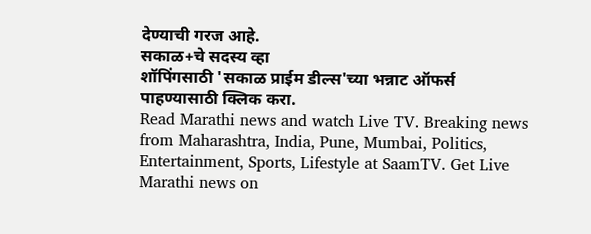देण्याची गरज आहे.
सकाळ+चे सदस्य व्हा
शॉपिंगसाठी 'सकाळ प्राईम डील्स'च्या भन्नाट ऑफर्स पाहण्यासाठी क्लिक करा.
Read Marathi news and watch Live TV. Breaking news from Maharashtra, India, Pune, Mumbai, Politics, Entertainment, Sports, Lifestyle at SaamTV. Get Live Marathi news on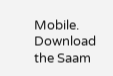Mobile. Download the Saam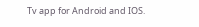Tv app for Android and IOS.